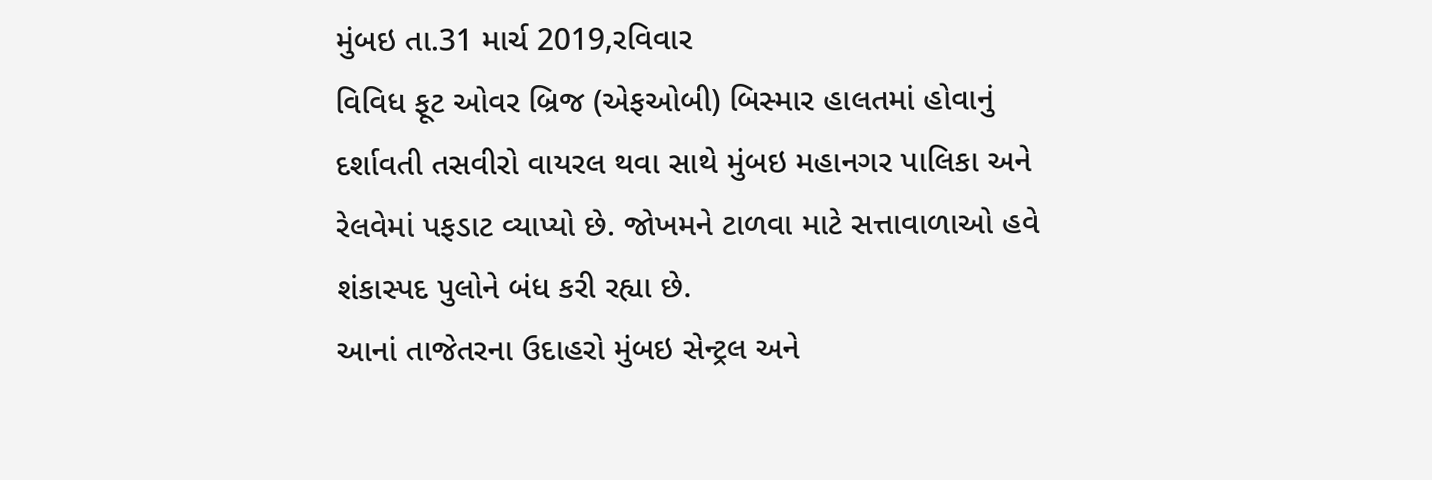મુંબઇ તા.31 માર્ચ 2019,રવિવાર
વિવિધ ફૂટ ઓવર બ્રિજ (એફઓબી) બિસ્માર હાલતમાં હોવાનું દર્શાવતી તસવીરો વાયરલ થવા સાથે મુંબઇ મહાનગર પાલિકા અને રેલવેમાં પફડાટ વ્યાપ્યો છે. જોખમને ટાળવા માટે સત્તાવાળાઓ હવે શંકાસ્પદ પુલોને બંધ કરી રહ્યા છે.
આનાં તાજેતરના ઉદાહરો મુંબઇ સેન્ટ્રલ અને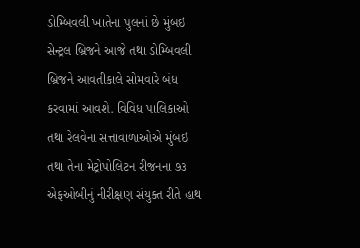ડોમ્બિવલી ખાતેના પુલનાં છે મુંબઇ સેન્ટ્રલ બ્રિજને આજે તથા ડોમ્બિવલી બ્રિજને આવતીકાલે સોમવારે બંધ કરવામાં આવશે. વિવિધ પાલિકાઓ તથા રેલવેના સત્તાવાળાઓએ મુંબઇ તથા તેના મેટ્રોપોલિટન રીજનના ૭૩ એફઓબીનું નીરીક્ષણ સંયુક્ત રીતે હાથ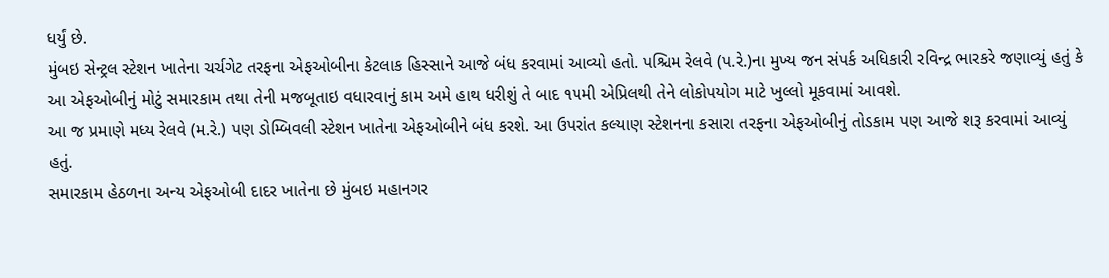ધર્યું છે.
મુંબઇ સેન્ટ્રલ સ્ટેશન ખાતેના ચર્ચગેટ તરફના એફઓબીના કેટલાક હિસ્સાને આજે બંધ કરવામાં આવ્યો હતો. પશ્ચિમ રેલવે (પ.રે.)ના મુખ્ય જન સંપર્ક અધિકારી રવિન્દ્ર ભારકરે જણાવ્યું હતું કે આ એફઓબીનું મોટું સમારકામ તથા તેની મજબૂતાઇ વધારવાનું કામ અમે હાથ ધરીશું તે બાદ ૧૫મી એપ્રિલથી તેને લોકોપયોગ માટે ખુલ્લો મૂકવામાં આવશે.
આ જ પ્રમાણે મધ્ય રેલવે (મ.રે.) પણ ડોમ્બિવલી સ્ટેશન ખાતેના એફઓબીને બંધ કરશે. આ ઉપરાંત કલ્યાણ સ્ટેશનના કસારા તરફના એફઓબીનું તોડકામ પણ આજે શરૂ કરવામાં આવ્યું હતું.
સમારકામ હેઠળના અન્ય એફઓબી દાદર ખાતેના છે મુંબઇ મહાનગર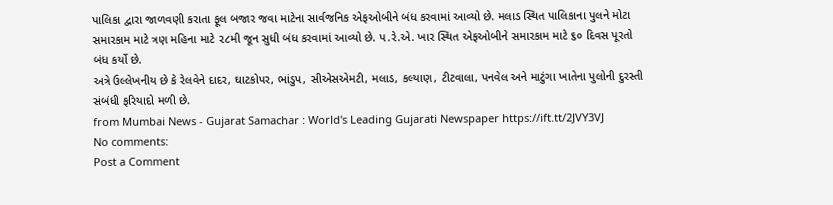પાલિકા દ્વારા જાળવણી કરાતા ફૂલ બજાર જવા માટેના સાર્વજનિક એફઓબીને બંધ કરવામાં આવ્યો છે. મલાડ સ્થિત પાલિકાના પુલને મોટા સમારકામ માટે ત્રણ મહિના માટે ૨૮મી જૂન સુધી બંધ કરવામાં આવ્યો છે. પ.રે.એ. ખાર સ્થિત એફઓબીને સમારકામ માટે ૬૦ દિવસ પૂરતો બંધ કર્યો છે.
અત્રે ઉલ્લેખનીય છે કે રેલવેને દાદર, ઘાટકોપર, ભાંડુપ, સીએસએમટી, મલાડ, કલ્યાણ, ટીટવાલા, પનવેલ અને માટુંગા ખાતેના પુલોની દુરસ્તી સંબંધી ફરિયાદો મળી છે.
from Mumbai News - Gujarat Samachar : World's Leading Gujarati Newspaper https://ift.tt/2JVY3VJ
No comments:
Post a Comment